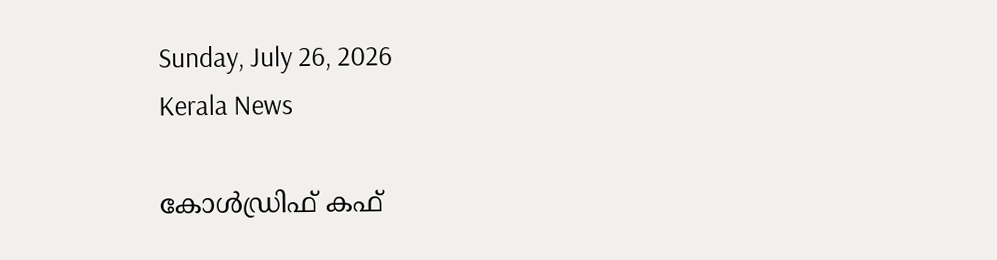Sunday, July 26, 2026
Kerala News

കോള്‍ഡ്രിഫ് കഫ്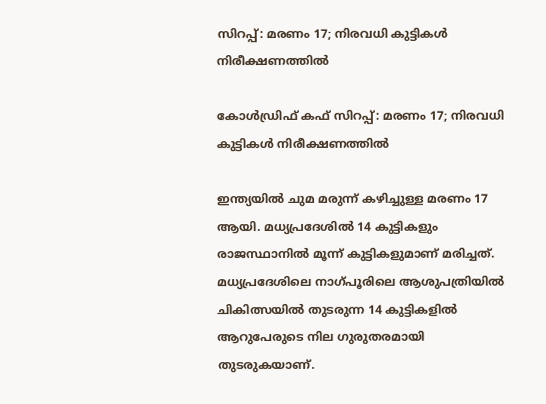സിറപ്പ്: മരണം 17; നിരവധി കുട്ടികള്‍ നിരീക്ഷണത്തില്‍

കോള്‍ഡ്രിഫ് കഫ് സിറപ്പ്: മരണം 17; നിരവധി കുട്ടികള്‍ നിരീക്ഷണത്തില്‍

ഇന്ത്യയില്‍ ചുമ മരുന്ന് കഴിച്ചുള്ള മരണം 17 ആയി. മധ്യപ്രദേശില്‍ 14 കുട്ടികളും രാജസ്ഥാനില്‍ മൂന്ന് കുട്ടികളുമാണ് മരിച്ചത്. മധ്യപ്രദേശിലെ നാഗ്പൂരിലെ ആശുപത്രിയില്‍ ചികിത്സയില്‍ തുടരുന്ന 14 കുട്ടികളില്‍ ആറുപേരുടെ നില ഗുരുതരമായി തുടരുകയാണ്.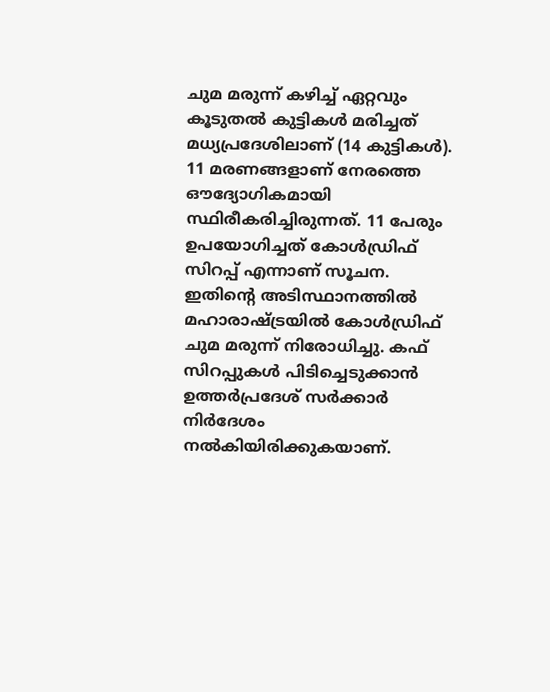ചുമ മരുന്ന് കഴിച്ച് ഏറ്റവും കൂടുതല്‍ കുട്ടികള്‍ മരിച്ചത് മധ്യപ്രദേശിലാണ് (14 കുട്ടികള്‍). 11 മരണങ്ങളാണ് നേരത്തെ ഔദ്യോഗികമായി സ്ഥിരീകരിച്ചിരുന്നത്. 11 പേരും ഉപയോഗിച്ചത് കോള്‍ഡ്രിഫ് സിറപ്പ് എന്നാണ് സൂചന. ഇതിന്റെ അടിസ്ഥാനത്തില്‍ മഹാരാഷ്ട്രയില്‍ കോള്‍ഡ്രിഫ് ചുമ മരുന്ന് നിരോധിച്ചു. കഫ് സിറപ്പുകള്‍ പിടിച്ചെടുക്കാന്‍ ഉത്തര്‍പ്രദേശ് സര്‍ക്കാര്‍ നിര്‍ദേശം നല്‍കിയിരിക്കുകയാണ്.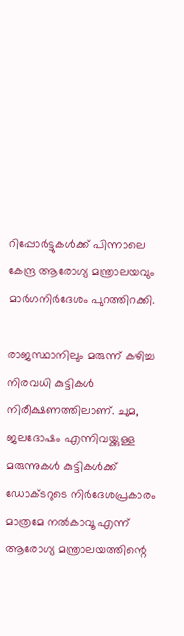റിപ്പോര്‍ട്ടുകള്‍ക്ക് പിന്നാലെ കേന്ദ്ര ആരോഗ്യ മന്ത്രാലയവും മാര്‍ഗനിര്‍ദേശം പുറത്തിറക്കി.

രാജസ്ഥാനിലും മരുന്ന് കഴിച്ച നിരവധി കുട്ടികള്‍ നിരീക്ഷണത്തിലാണ്. ചുമ, ജലദോഷം എന്നിവയ്ക്കുള്ള മരുന്നുകള്‍ കുട്ടികള്‍ക്ക് ഡോക്ടറുടെ നിര്‍ദേശപ്രകാരം മാത്രമേ നല്‍കാവൂ എന്ന് ആരോഗ്യ മന്ത്രാലയത്തിന്റെ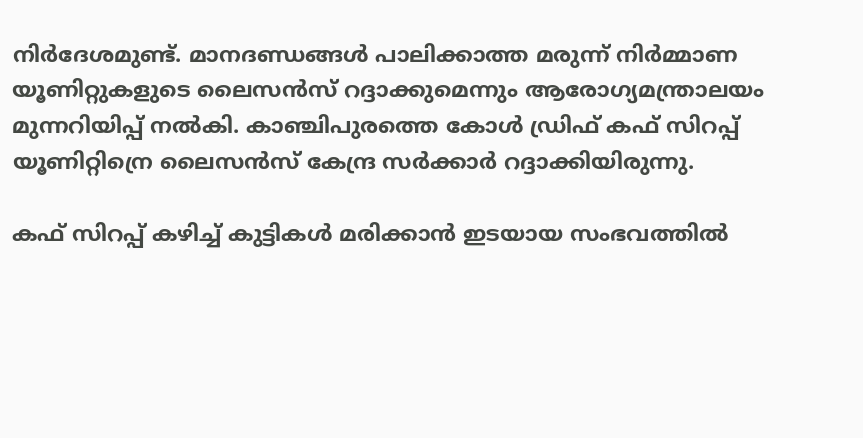നിര്‍ദേശമുണ്ട്. മാനദണ്ഡങ്ങള്‍ പാലിക്കാത്ത മരുന്ന് നിര്‍മ്മാണ യൂണിറ്റുകളുടെ ലൈസന്‍സ് റദ്ദാക്കുമെന്നും ആരോഗ്യമന്ത്രാലയം മുന്നറിയിപ്പ് നല്‍കി. കാഞ്ചിപുരത്തെ കോള്‍ ഡ്രിഫ് കഫ് സിറപ്പ് യൂണിറ്റിന്രെ ലൈസന്‍സ് കേന്ദ്ര സര്‍ക്കാര്‍ റദ്ദാക്കിയിരുന്നു.

കഫ് സിറപ്പ് കഴിച്ച് കുട്ടികള്‍ മരിക്കാന്‍ ഇടയായ സംഭവത്തില്‍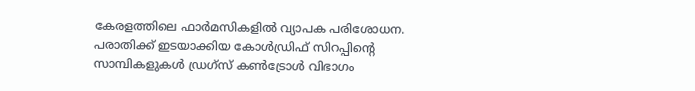കേരളത്തിലെ ഫാര്‍മസികളില്‍ വ്യാപക പരിശോധന. പരാതിക്ക് ഇടയാക്കിയ കോള്‍ഡ്രിഫ് സിറപ്പിന്റെ സാമ്പികളുകള്‍ ഡ്രഗ്‌സ് കണ്‍ട്രോള്‍ വിഭാഗം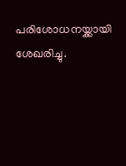പരിശോധനയ്ക്കായി ശേഖരിച്ചു.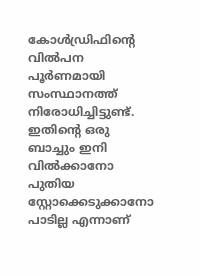കോള്‍ഡ്രിഫിന്റെ വില്‍പന പൂര്‍ണമായി സംസ്ഥാനത്ത് നിരോധിച്ചിട്ടുണ്ട്. ഇതിന്റെ ഒരു ബാച്ചും ഇനി വില്‍ക്കാനോ പുതിയ സ്റ്റോക്കെടുക്കാനോ പാടില്ല എന്നാണ്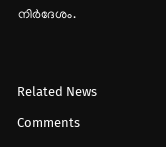നിര്‍ദേശം.




Related News

Comments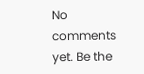No comments yet. Be the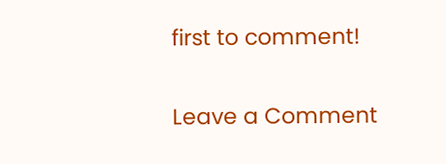first to comment!

Leave a Comment